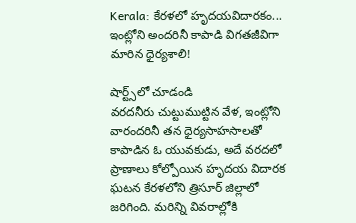Kerala: కేరళలో హృదయవిదారకం... ఇంట్లోని అందరినీ కాపాడి విగతజీవిగా మారిన ధైర్యశాలి!

షార్ట్స్‌లో చూడండి
వరదనీరు చుట్టుముట్టిన వేళ, ఇంట్లోని వారందరినీ తన ధైర్యసాహసాలతో కాపాడిన ఓ యువకుడు, అదే వరదలో ప్రాణాలు కోల్పోయిన హృదయ విదారక ఘటన కేరళలోని త్రిసూర్ జిల్లాలో జరిగింది. మరిన్ని వివరాల్లోకి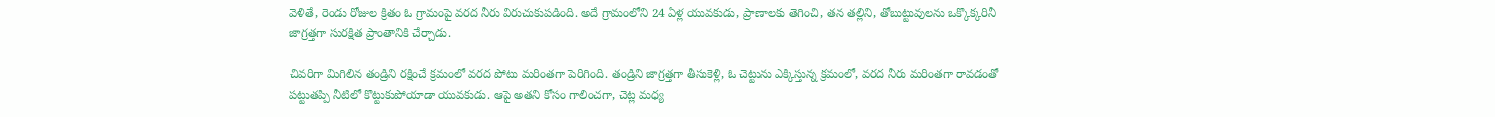వెళితే, రెండు రోజుల క్రితం ఓ గ్రామంపై వరద నీరు విరుచుకుపడింది. అదే గ్రామంలోని 24 ఏళ్ల యువకుడు, ప్రాణాలకు తెగించి, తన తల్లిని, తోబుట్టువులను ఒక్కొక్కరినీ జాగ్రత్తగా సురక్షిత ప్రాంతానికి చేర్చాడు.

చివరిగా మిగిలిన తండ్రిని రక్షించే క్రమంలో వరద పోటు మరింతగా పెరిగింది. తండ్రిని జాగ్రత్తగా తీసుకెళ్లి, ఓ చెట్టును ఎక్కిస్తున్న క్రమంలో, వరద నీరు మరింతగా రావడంతో పట్టుతప్పి నీటిలో కొట్టుకుపోయాడా యువకుడు. ఆపై అతని కోసం గాలించగా, చెట్ల మధ్య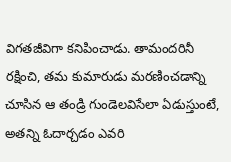విగతజీవిగా కనిపించాడు. తామందరినీ రక్షించి, తమ కుమారుడు మరణించడాన్ని చూసిన ఆ తండ్రి గుండెలవిసేలా ఏడుస్తుంటే, అతన్ని ఓదార్చడం ఎవరి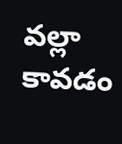వల్లా కావడం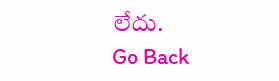లేదు.
Go Back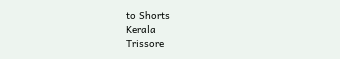to Shorts
Kerala
Trissore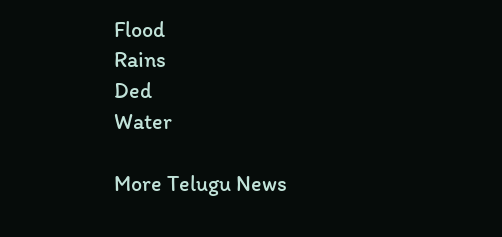Flood
Rains
Ded
Water

More Telugu News